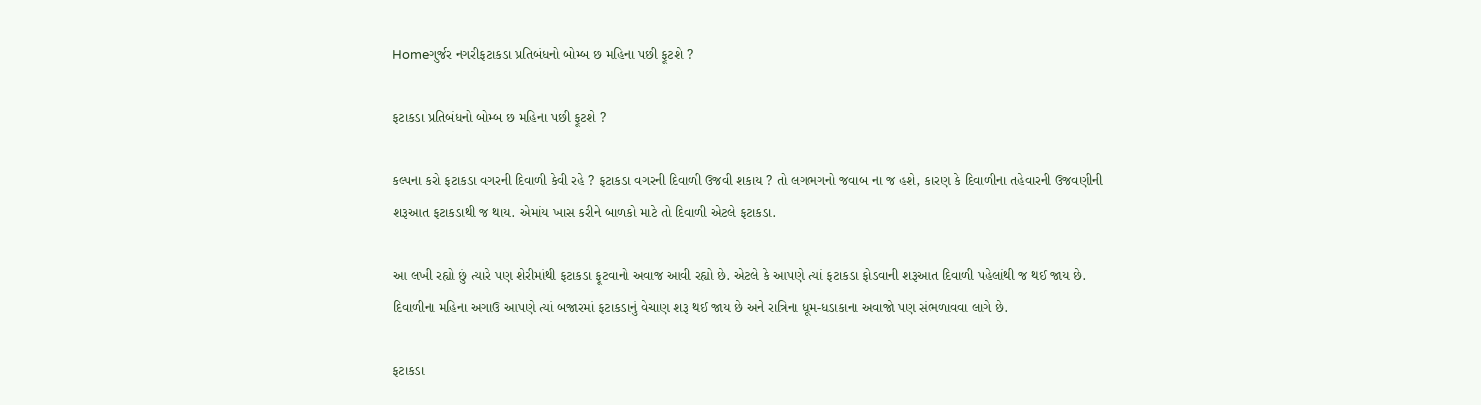Homeગુર્જર નગરીફટાકડા પ્રતિબંધનો બોમ્બ છ મહિના પછી ફૂટશે ?

ફટાકડા પ્રતિબંધનો બોમ્બ છ મહિના પછી ફૂટશે ?

કલ્પના કરો ફટાકડા વગરની દિવાળી કેવી રહે ? ફટાકડા વગરની દિવાળી ઉજવી શકાય ? તો લગભગનો જવાબ ના જ હશે, કારણ કે દિવાળીના તહેવારની ઉજવણીની શરૂઆત ફટાકડાથી જ થાય. એમાંય ખાસ કરીને બાળકો માટે તો દિવાળી એટલે ફટાકડા.

આ લખી રહ્યો છું ત્યારે પણ શેરીમાંથી ફટાકડા ફૂટવાનો અવાજ આવી રહ્યો છે. એટલે કે આપણે ત્યાં ફટાકડા ફોડવાની શરૂઆત દિવાળી પહેલાંથી જ થઈ જાય છે. દિવાળીના મહિના અગાઉ આપણે ત્યાં બજારમાં ફટાકડાનું વેચાણ શરૂ થઈ જાય છે અને રાત્રિના ધૂમ-ધડાકાના અવાજો પણ સંભળાવવા લાગે છે.

ફટાકડા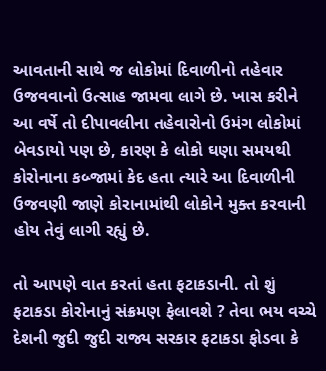આવતાની સાથે જ લોકોમાં દિવાળીનો તહેવાર ઉજવવાનો ઉત્સાહ જામવા લાગે છે. ખાસ કરીને આ વર્ષે તો દીપાવલીના તહેવારોનો ઉમંગ લોકોમાં બેવડાયો પણ છે, કારણ કે લોકો ઘણા સમયથી કોરોનાના કબ્જામાં કેદ હતા ત્યારે આ દિવાળીની ઉજવણી જાણે કોરાનામાંથી લોકોને મુક્ત કરવાની હોય તેવું લાગી રહ્યું છે.

તો આપણે વાત કરતાં હતા ફટાકડાની. તો શું ફટાકડા કોરોનાનું સંક્રમણ ફેલાવશે ? તેવા ભય વચ્ચે દેશની જુદી જુદી રાજ્ય સરકાર ફટાકડા ફોડવા કે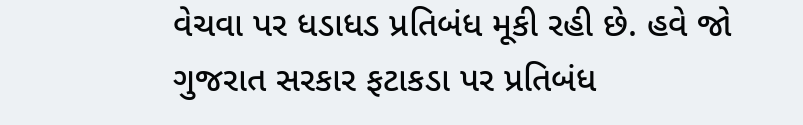વેચવા પર ધડાધડ પ્રતિબંધ મૂકી રહી છે. હવે જો ગુજરાત સરકાર ફટાકડા પર પ્રતિબંધ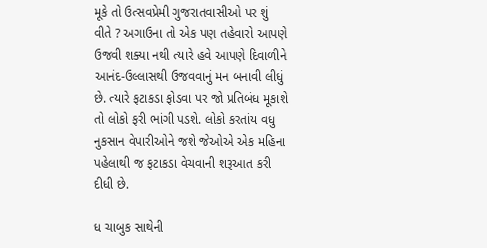મૂકે તો ઉત્સવપ્રેમી ગુજરાતવાસીઓ પર શું વીતે ? અગાઉના તો એક પણ તહેવારો આપણે ઉજવી શક્યા નથી ત્યારે હવે આપણે દિવાળીને આનંદ-ઉલ્લાસથી ઉજવવાનું મન બનાવી લીધું છે. ત્યારે ફટાકડા ફોડવા પર જો પ્રતિબંધ મૂકાશે તો લોકો ફરી ભાંગી પડશે. લોકો કરતાંય વધુ નુકસાન વેપારીઓને જશે જેઓએ એક મહિના પહેલાથી જ ફટાકડા વેચવાની શરૂઆત કરી દીધી છે.

ધ ચાબુક સાથેની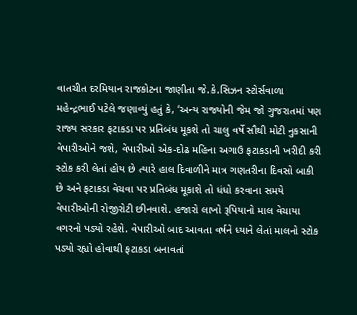વાતચીત દરમિયાન રાજકોટના જાણીતા જે.કે.સિઝન સ્ટોર્સવાળા મહેન્દ્રભાઈ પટેલે જણાવ્યું હતું કે, ‘અન્ય રાજ્યોની જેમ જો ગુજરાતમાં પણ રાજ્ય સરકાર ફટાકડા પર પ્રતિબંધ મૂકશે તો ચાલુ વર્ષે સૌથી મોટી નુકસાની વેપારીઓને જશે, વેપારીઓ એક-દોઢ મહિના અગાઉ ફટાકડાની ખરીદી કરી સ્ટોક કરી લેતાં હોય છે ત્યારે હાલ દિવાળીને માત્ર ગણતરીના દિવસો બાકી છે અને ફટાકડા વેચવા પર પ્રતિબંધ મૂકાશે તો ધંધો કરવાના સમયે વેપારીઓની રોજીરોટી છીનવાશે. હજારો લાખો રૂપિયાનો માલ વેચાયા વગરનો પડ્યો રહેશે. વેપારીઓ બાદ આવતા વર્ષને ધ્યાને લેતાં માલનો સ્ટોક પડ્યો રહ્યો હોવાથી ફટાકડા બનાવતાં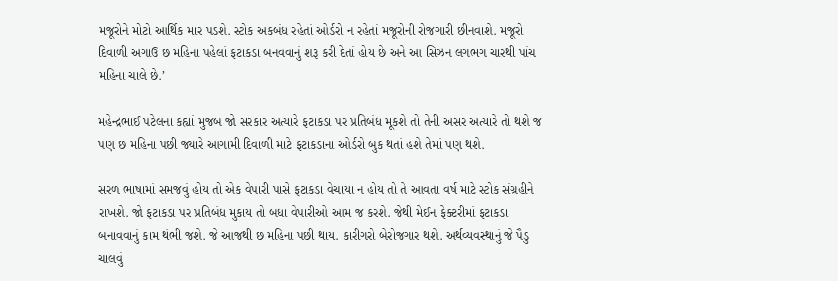મજૂરોને મોટો આર્થિક માર પડશે. સ્ટોક અકબંધ રહેતાં ઓર્ડરો ન રહેતાં મજૂરોની રોજગારી છીનવાશે. મજૂરો દિવાળી અગાઉ છ મહિના પહેલાં ફટાકડા બનવવાનું શરૂ કરી દેતાં હોય છે અને આ સિઝન લગભગ ચારથી પાંચ મહિના ચાલે છે.’

મહેન્દ્રભાઈ પટેલના કહ્યાં મુજબ જો સરકાર અત્યારે ફટાકડા પર પ્રતિબંધ મૂકશે તો તેની અસર અત્યારે તો થશે જ પણ છ મહિના પછી જ્યારે આગામી દિવાળી માટે ફટાકડાના ઓર્ડરો બુક થતાં હશે તેમાં પણ થશે.

સરળ ભાષામાં સમજવું હોય તો એક વેપારી પાસે ફટાકડા વેચાયા ન હોય તો તે આવતા વર્ષ માટે સ્ટોક સંગ્રહીને રાખશે. જો ફટાકડા પર પ્રતિબંધ મુકાય તો બધા વેપારીઓ આમ જ કરશે. જેથી મેઈન ફેક્ટરીમાં ફટાકડા બનાવવાનું કામ થંભી જશે. જે આજથી છ મહિના પછી થાય. કારીગરો બેરોજગાર થશે. અર્થવ્યવસ્થાનું જે પૈડુ ચાલવું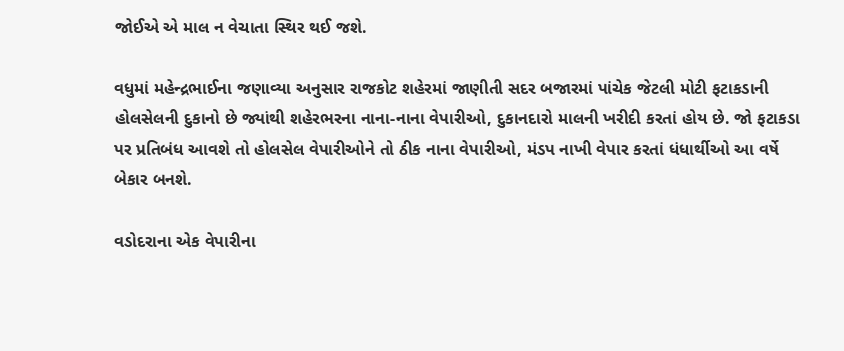જોઈએ એ માલ ન વેચાતા સ્થિર થઈ જશે.

વધુમાં મહેન્દ્રભાઈના જણાવ્યા અનુસાર રાજકોટ શહેરમાં જાણીતી સદર બજારમાં પાંચેક જેટલી મોટી ફટાકડાની હોલસેલની દુકાનો છે જ્યાંથી શહેરભરના નાના-નાના વેપારીઓ, દુકાનદારો માલની ખરીદી કરતાં હોય છે. જો ફટાકડા પર પ્રતિબંધ આવશે તો હોલસેલ વેપારીઓને તો ઠીક નાના વેપારીઓ, મંડપ નાખી વેપાર કરતાં ધંધાર્થીઓ આ વર્ષે બેકાર બનશે.

વડોદરાના એક વેપારીના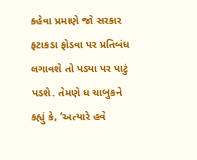કહેવા પ્રમાણે જો સરકાર ફટાકડા ફોડવા પર પ્રતિબંધ લગાવશે તો પડ્યા પર પાટું પડશે. તેમણે ધ ચાબુકને કહ્યું કે, ‘અત્યારે હવે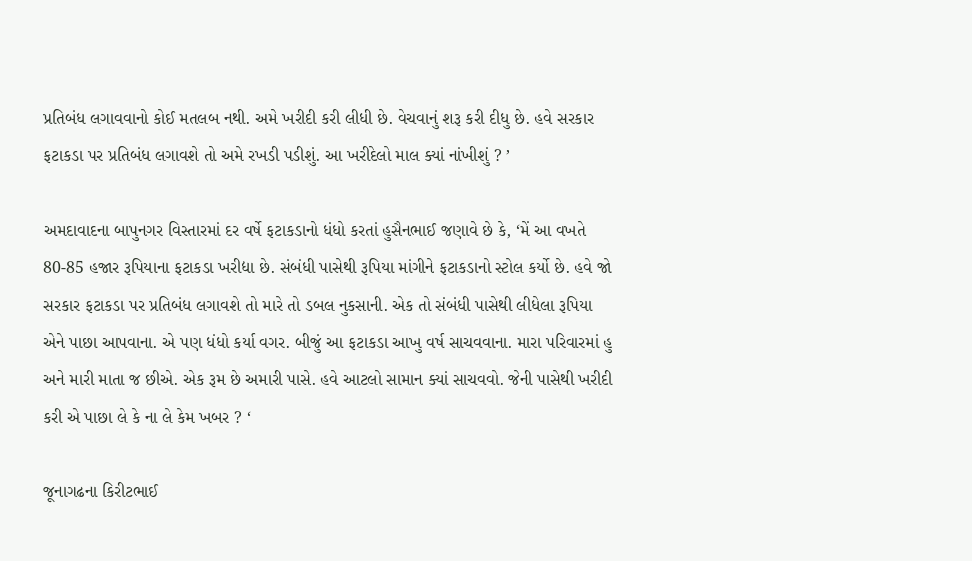પ્રતિબંધ લગાવવાનો કોઈ મતલબ નથી. અમે ખરીદી કરી લીધી છે. વેચવાનું શરૂ કરી દીધુ છે. હવે સરકાર ફટાકડા પર પ્રતિબંધ લગાવશે તો અમે રખડી પડીશું. આ ખરીદેલો માલ ક્યાં નાંખીશું ? ’

અમદાવાદના બાપુનગર વિસ્તારમાં દર વર્ષે ફટાકડાનો ધંધો કરતાં હુસૈનભાઈ જણાવે છે કે, ‘મેં આ વખતે 80-85 હજાર રૂપિયાના ફટાકડા ખરીદ્યા છે. સંબંધી પાસેથી રૂપિયા માંગીને ફટાકડાનો સ્ટોલ કર્યો છે. હવે જો સરકાર ફટાકડા પર પ્રતિબંધ લગાવશે તો મારે તો ડબલ નુકસાની. એક તો સંબંધી પાસેથી લીધેલા રૂપિયા એને પાછા આપવાના. એ પણ ધંધો કર્યા વગર. બીજું આ ફટાકડા આખુ વર્ષ સાચવવાના. મારા પરિવારમાં હુ અને મારી માતા જ છીએ. એક રૂમ છે અમારી પાસે. હવે આટલો સામાન ક્યાં સાચવવો. જેની પાસેથી ખરીદી કરી એ પાછા લે કે ના લે કેમ ખબર ? ‘

જૂનાગઢના કિરીટભાઈ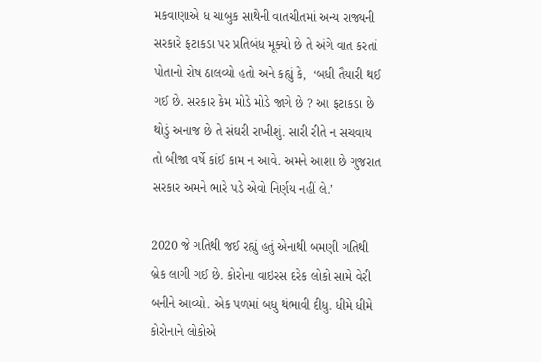મકવાણાએ ધ ચાબુક સાથેની વાતચીતમાં અન્ય રાજ્યની સરકારે ફટાકડા પર પ્રતિબંધ મૂક્યો છે તે અંગે વાત કરતાં પોતાનો રોષ ઠાલવ્યો હતો અને કહ્યું કે,  ‘બધી તૈયારી થઈ ગઈ છે. સરકાર કેમ મોડે મોડે જાગે છે ? આ ફટાકડા છે થોડું અનાજ છે તે સંઘરી રાખીશું. સારી રીતે ન સચવાય તો બીજા વર્ષે કાંઈ કામ ન આવે. અમને આશા છે ગુજરાત સરકાર અમને ભારે પડે એવો નિર્ણય નહીં લે.’

2020 જે ગતિથી જઈ રહ્યું હતું એનાથી બમણી ગતિથી બ્રેક લાગી ગઈ છે. કોરોના વાઇરસ દરેક લોકો સામે વેરી બનીને આવ્યો. એક પળમાં બધુ થંભાવી દીધુ. ધીમે ધીમે કોરોનાને લોકોએ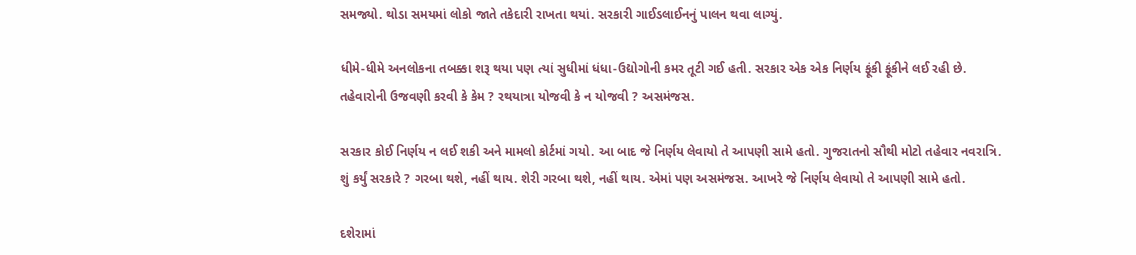સમજ્યો. થોડા સમયમાં લોકો જાતે તકેદારી રાખતા થયાં. સરકારી ગાઈડલાઈનનું પાલન થવા લાગ્યું.

ધીમે-ધીમે અનલોકના તબક્કા શરૂ થયા પણ ત્યાં સુધીમાં ધંધા-ઉદ્યોગોની કમર તૂટી ગઈ હતી. સરકાર એક એક નિર્ણય ફૂંકી ફૂંકીને લઈ રહી છે. તહેવારોની ઉજવણી કરવી કે કેમ ? રથયાત્રા યોજવી કે ન યોજવી ? અસમંજસ.

સરકાર કોઈ નિર્ણય ન લઈ શકી અને મામલો કોર્ટમાં ગયો. આ બાદ જે નિર્ણય લેવાયો તે આપણી સામે હતો. ગુજરાતનો સૌથી મોટો તહેવાર નવરાત્રિ. શું કર્યું સરકારે ? ગરબા થશે, નહીં થાય. શેરી ગરબા થશે, નહીં થાય. એમાં પણ અસમંજસ. આખરે જે નિર્ણય લેવાયો તે આપણી સામે હતો.

દશેરામાં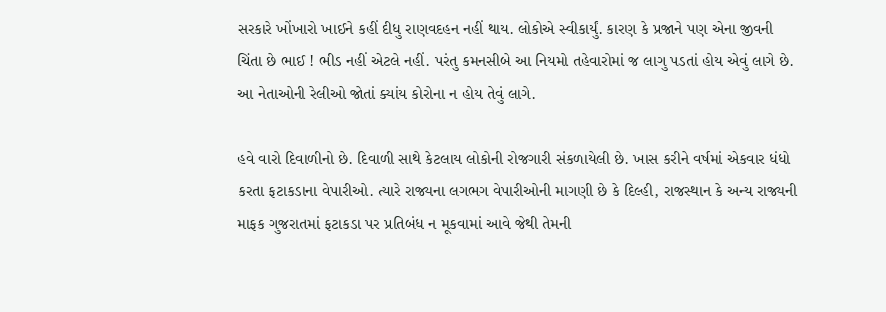સરકારે ખોંખારો ખાઈને કહીં દીધુ રાણવદહન નહીં થાય. લોકોએ સ્વીકાર્યું. કારણ કે પ્રજાને પણ એના જીવની ચિંતા છે ભાઈ ! ભીડ નહીં એટલે નહીં. પરંતુ કમનસીબે આ નિયમો તહેવારોમાં જ લાગુ પડતાં હોય એવું લાગે છે. આ નેતાઓની રેલીઓ જોતાં ક્યાંય કોરોના ન હોય તેવું લાગે.

હવે વારો દિવાળીનો છે. દિવાળી સાથે કેટલાય લોકોની રોજગારી સંકળાયેલી છે. ખાસ કરીને વર્ષમાં એકવાર ધંધો કરતા ફટાકડાના વેપારીઓ. ત્યારે રાજ્યના લગભગ વેપારીઓની માગણી છે કે દિલ્હી, રાજસ્થાન કે અન્ય રાજ્યની માફક ગુજરાતમાં ફટાકડા પર પ્રતિબંધ ન મૂકવામાં આવે જેથી તેમની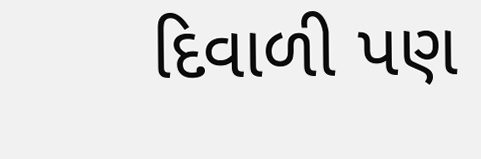દિવાળી પણ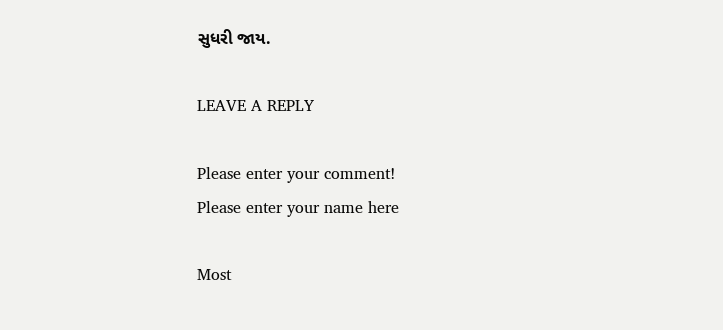સુધરી જાય.

LEAVE A REPLY

Please enter your comment!
Please enter your name here

Most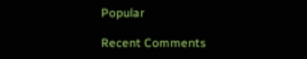Popular

Recent Comments